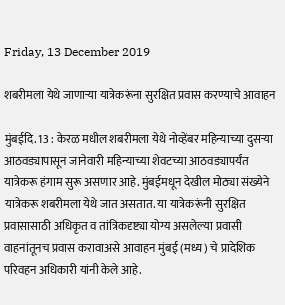Friday, 13 December 2019

शबरीमला येथे जाणाऱ्या यात्रेकरूंना सुरक्षित प्रवास करण्याचे आवाहन

मुंबईदि. 13 : केरळ मधील शबरीमला येथे नोव्हेंबर महिन्याच्या दुसऱ्या आठवड्यापासून जानेवारी महिन्याच्या शेवटच्या आठवड्यापर्यंत यात्रेकरू हंगाम सुरू असणार आहे. मुंबईमधून देखील मोठ्या संख्येने यात्रेकरू शबरीमला येथे जात असतात. या यात्रेकरूंनी सुरक्षित प्रवासासाठी अधिकृत व तांत्रिकदृष्ट्या योग्य असलेल्या प्रवासी वाहनांतूनच प्रवास करावाअसे आवाहन मुंबई (मध्य) चे प्रादेशिक परिवहन अधिकारी यांनी केले आहे.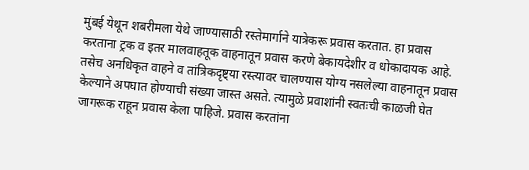मुंबई येथून शबरीमला येथे जाण्यासाठी रस्तेमार्गाने यात्रेकरू प्रवास करतात. हा प्रवास करताना ट्रक व इतर मालवाहतूक वाहनातून प्रवास करणे बेकायदेशीर व धोकादायक आहे. तसेच अनधिकृत वाहने व तांत्रिकदृष्ट्या रस्त्यावर चालण्यास योग्य नसलेल्या वाहनातून प्रवास केल्याने अपघात होण्याची संख्या जास्त असते. त्यामुळे प्रवाशांनी स्वतःची काळजी घेत जागरूक राहून प्रवास केला पाहिजे. प्रवास करतांना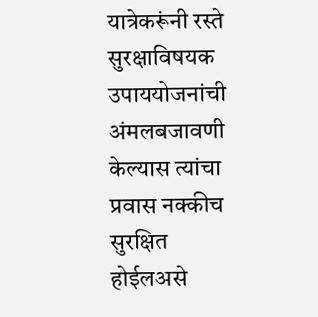यात्रेकरूंनी रस्ते सुरक्षाविषयक उपाययोजनांची अंमलबजावणी केल्यास त्यांचा प्रवास नक्कीच सुरक्षित होईलअसे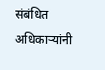संबंधित अधिकाऱ्यांनी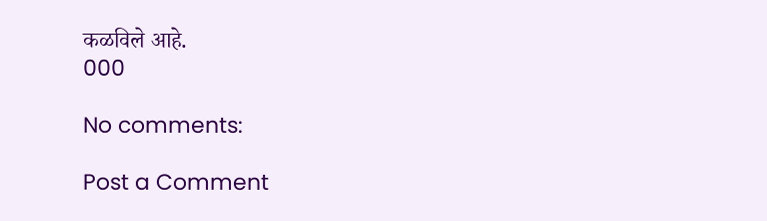कळविले आहे.
000

No comments:

Post a Comment